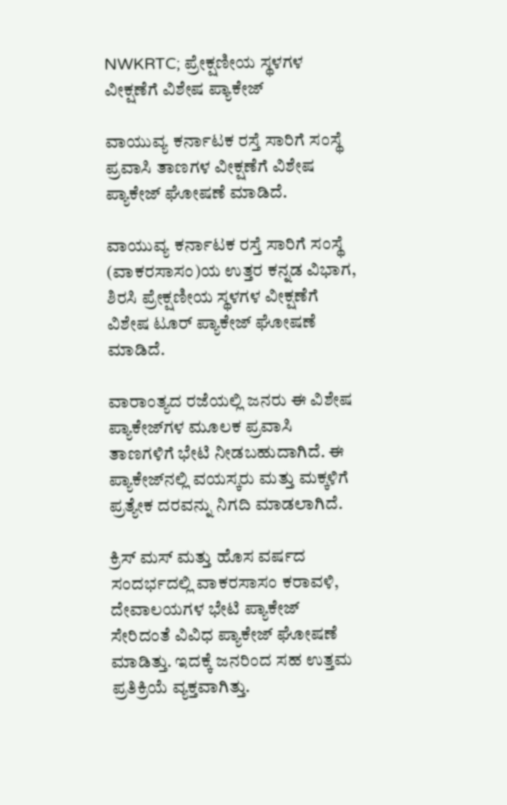NWKRTC; ಪ್ರೇಕ್ಷಣೀಯ ಸ್ಥಳಗಳ ವೀಕ್ಷಣೆಗೆ ವಿಶೇಷ ಪ್ಯಾಕೇಜ್

ವಾಯುವ್ಯ ಕರ್ನಾಟಕ ರಸ್ತೆ ಸಾರಿಗೆ ಸಂಸ್ಥೆ ಪ್ರವಾಸಿ ತಾಣಗಳ ವೀಕ್ಷಣೆಗೆ ವಿಶೇಷ ಪ್ಯಾಕೇಜ್ ಘೋಷಣೆ ಮಾಡಿದೆ.

ವಾಯುವ್ಯ ಕರ್ನಾಟಕ ರಸ್ತೆ ಸಾರಿಗೆ ಸಂಸ್ಥೆ (ವಾಕರಸಾಸಂ)ಯ ಉತ್ತರ ಕನ್ನಡ ವಿಭಾಗ, ಶಿರಸಿ ಪ್ರೇಕ್ಷಣೀಯ ಸ್ಥಳಗಳ ವೀಕ್ಷಣೆಗೆ ವಿಶೇಷ ಟೂರ್ ಪ್ಯಾಕೇಜ್ ಘೋಷಣೆ ಮಾಡಿದೆ.

ವಾರಾಂತ್ಯದ ರಜೆಯಲ್ಲಿ ಜನರು ಈ ವಿಶೇಷ ಪ್ಯಾಕೇಜ್‌ಗಳ ಮೂಲಕ ಪ್ರವಾಸಿ ತಾಣಗಳಿಗೆ ಭೇಟಿ ನೀಡಬಹುದಾಗಿದೆ. ಈ ಪ್ಯಾಕೇಜ್‌ನಲ್ಲಿ ವಯಸ್ಕರು ಮತ್ತು ಮಕ್ಕಳಿಗೆ ಪ್ರತ್ಯೇಕ ದರವನ್ನು ನಿಗದಿ ಮಾಡಲಾಗಿದೆ.

ಕ್ರಿಸ್ ಮಸ್ ಮತ್ತು ಹೊಸ ವರ್ಷದ ಸಂದರ್ಭದಲ್ಲಿ ವಾಕರಸಾಸಂ ಕರಾವಳಿ, ದೇವಾಲಯಗಳ ಭೇಟಿ ಪ್ಯಾಕೇಜ್ ಸೇರಿದಂತೆ ವಿವಿಧ ಪ್ಯಾಕೇಜ್ ಘೋಷಣೆ ಮಾಡಿತ್ತು. ಇದಕ್ಕೆ ಜನರಿಂದ ಸಹ ಉತ್ತಮ ಪ್ರತಿಕ್ರಿಯೆ ವ್ಯಕ್ತವಾಗಿತ್ತು.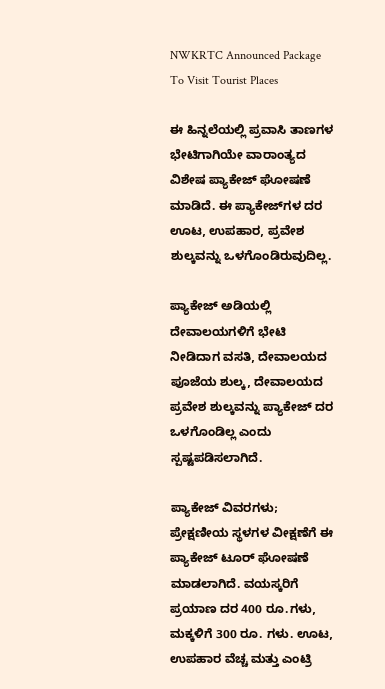NWKRTC Announced Package To Visit Tourist Places

ಈ ಹಿನ್ನಲೆಯಲ್ಲಿ ಪ್ರವಾಸಿ ತಾಣಗಳ ಭೇಟಿಗಾಗಿಯೇ ವಾರಾಂತ್ಯದ ವಿಶೇಷ ಪ್ಯಾಕೇಜ್ ಘೋಷಣೆ ಮಾಡಿದೆ. ಈ ಪ್ಯಾಕೇಜ್‌ಗಳ ದರ ಊಟ, ಉಪಹಾರ, ಪ್ರವೇಶ ಶುಲ್ಕವನ್ನು ಒಳಗೊಂಡಿರುವುದಿಲ್ಲ.

ಪ್ಯಾಕೇಜ್ ಅಡಿಯಲ್ಲಿ ದೇವಾಲಯಗಳಿಗೆ ಭೇಟಿ ನೀಡಿದಾಗ ವಸತಿ, ದೇವಾಲಯದ ಪೂಜೆಯ ಶುಲ್ಕ, ದೇವಾಲಯದ ಪ್ರವೇಶ ಶುಲ್ಕವನ್ನು ಪ್ಯಾಕೇಜ್ ದರ ಒಳಗೊಂಡಿಲ್ಲ ಎಂದು ಸ್ಪಷ್ಟಪಡಿಸಲಾಗಿದೆ.

ಪ್ಯಾಕೇಜ್ ವಿವರಗಳು; ಪ್ರೇಕ್ಷಣೀಯ ಸ್ಥಳಗಳ ವೀಕ್ಷಣೆಗೆ ಈ ಪ್ಯಾಕೇಜ್ ಟೂರ್ ಘೋಷಣೆ ಮಾಡಲಾಗಿದೆ. ವಯಸ್ಕರಿಗೆ ಪ್ರಯಾಣ ದರ 400 ರೂ.ಗಳು, ಮಕ್ಕಳಿಗೆ 300 ರೂ. ಗಳು. ಊಟ, ಉಪಹಾರ ವೆಚ್ಚ ಮತ್ತು ಎಂಟ್ರಿ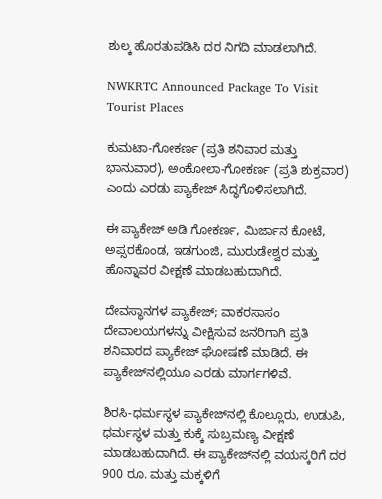ಶುಲ್ಕ ಹೊರತುಪಡಿಸಿ ದರ ನಿಗದಿ ಮಾಡಲಾಗಿದೆ.

NWKRTC Announced Package To Visit Tourist Places

ಕುಮಟಾ-ಗೋಕರ್ಣ (ಪ್ರತಿ ಶನಿವಾರ ಮತ್ತು ಭಾನುವಾರ), ಅಂಕೋಲಾ-ಗೋಕರ್ಣ (ಪ್ರತಿ ಶುಕ್ರವಾರ) ಎಂದು ಎರಡು ಪ್ಯಾಕೇಜ್ ಸಿದ್ಧಗೊಳಿಸಲಾಗಿದೆ.

ಈ ಪ್ಯಾಕೇಜ್ ಅಡಿ ಗೋಕರ್ಣ, ಮಿರ್ಜಾನ ಕೋಟೆ, ಅಪ್ಸರಕೊಂಡ, ಇಡಗುಂಜಿ, ಮುರುಡೇಶ್ವರ ಮತ್ತು ಹೊನ್ನಾವರ ವೀಕ್ಷಣೆ ಮಾಡಬಹುದಾಗಿದೆ.

ದೇವಸ್ಥಾನಗಳ ಪ್ಯಾಕೇಜ್; ವಾಕರಸಾಸಂ ದೇವಾಲಯಗಳನ್ನು ವೀಕ್ಷಿಸುವ ಜನರಿಗಾಗಿ ಪ್ರತಿ ಶನಿವಾರದ ಪ್ಯಾಕೇಜ್ ಘೋಷಣೆ ಮಾಡಿದೆ. ಈ ಪ್ಯಾಕೇಜ್‌ನಲ್ಲಿಯೂ ಎರಡು ಮಾರ್ಗಗಳಿವೆ.

ಶಿರಸಿ-ಧರ್ಮಸ್ಥಳ ಪ್ಯಾಕೇಜ್‌ನಲ್ಲಿ ಕೊಲ್ಲೂರು, ಉಡುಪಿ, ಧರ್ಮಸ್ಥಳ ಮತ್ತು ಕುಕ್ಕೆ ಸುಬ್ರಮಣ್ಯ ವೀಕ್ಷಣೆ ಮಾಡಬಹುದಾಗಿದೆ. ಈ ಪ್ಯಾಕೇಜ್‌ನಲ್ಲಿ ವಯಸ್ಕರಿಗೆ ದರ 900 ರೂ. ಮತ್ತು ಮಕ್ಕಳಿಗೆ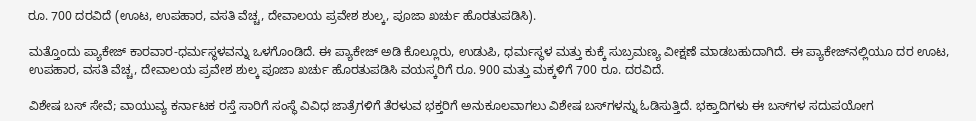ರೂ. 700 ದರವಿದೆ (ಊಟ, ಉಪಹಾರ, ವಸತಿ ವೆಚ್ಚ, ದೇವಾಲಯ ಪ್ರವೇಶ ಶುಲ್ಕ, ಪೂಜಾ ಖರ್ಚು ಹೊರತುಪಡಿಸಿ).

ಮತ್ತೊಂದು ಪ್ಯಾಕೇಜ್ ಕಾರವಾರ-ಧರ್ಮಸ್ಥಳವನ್ನು ಒಳಗೊಂಡಿದೆ. ಈ ಪ್ಯಾಕೇಜ್ ಅಡಿ ಕೊಲ್ಲೂರು, ಉಡುಪಿ, ಧರ್ಮಸ್ಥಳ ಮತ್ತು ಕುಕ್ಕೆ ಸುಬ್ರಮಣ್ಯ ವೀಕ್ಷಣೆ ಮಾಡಬಹುದಾಗಿದೆ. ಈ ಪ್ಯಾಕೇಜ್‌ನಲ್ಲಿಯೂ ದರ ಊಟ, ಉಪಹಾರ, ವಸತಿ ವೆಚ್ಚ, ದೇವಾಲಯ ಪ್ರವೇಶ ಶುಲ್ಕ ಪೂಜಾ ಖರ್ಚು ಹೊರತುಪಡಿಸಿ ವಯಸ್ಕರಿಗೆ ರೂ. 900 ಮತ್ತು ಮಕ್ಕಳಿಗೆ 700 ರೂ. ದರವಿದೆ.

ವಿಶೇಷ ಬಸ್ ಸೇವೆ; ವಾಯುವ್ಯ ಕರ್ನಾಟಕ ರಸ್ತೆ ಸಾರಿಗೆ ಸಂಸ್ಥೆ ವಿವಿಧ ಜಾತ್ರೆಗಳಿಗೆ ತೆರಳುವ ಭಕ್ತರಿಗೆ ಅನುಕೂಲವಾಗಲು ವಿಶೇಷ ಬಸ್‌ಗಳನ್ನು ಓಡಿಸುತ್ತಿದೆ. ಭಕ್ತಾದಿಗಳು ಈ ಬಸ್‌ಗಳ ಸದುಪಯೋಗ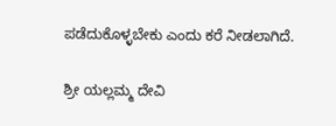ಪಡೆದುಕೊಳ್ಳಬೇಕು ಎಂದು ಕರೆ ನೀಡಲಾಗಿದೆ.

ಶ್ರೀ ಯಲ್ಲಮ್ಮ ದೇವಿ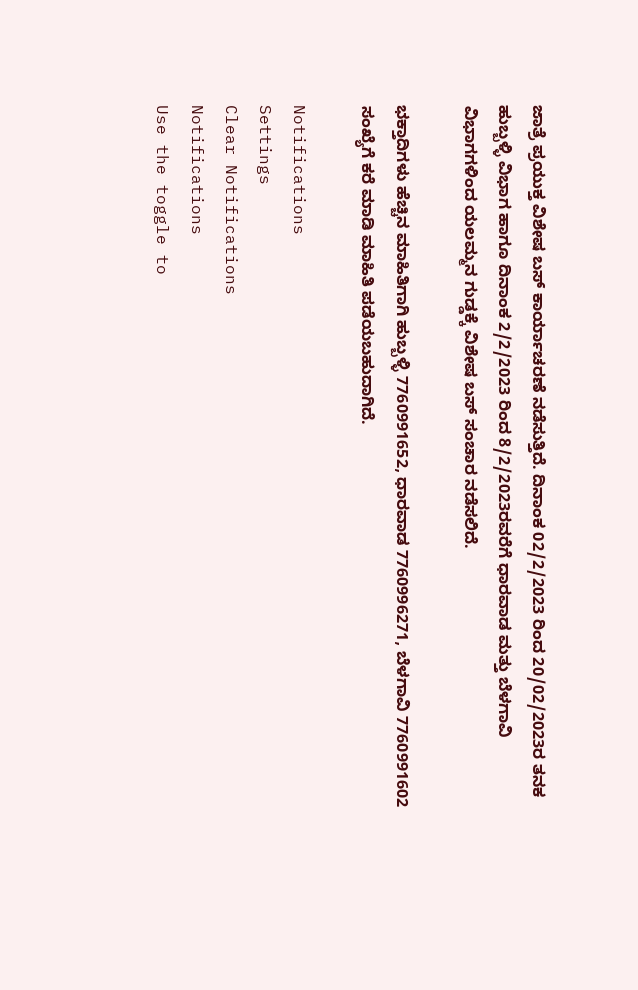ಜಾತ್ರೆ ಪ್ರಯುಕ್ತ ವಿಶೇಷ ಬಸ್ ಕಾರ್ಯಾಚರಣೆ ನಡೆಸುತ್ತಿದೆ. ದಿನಾಂಕ 02/2/2023 ರಿಂದ 20/02/2023ರ ತನಕ ಹುಬ್ಬಳ್ಳಿ ವಿಭಾಗ ಹಾಗೂ ದಿನಾಂಕ 2/2/2023 ರಿಂದ 8/2/2023ರವರೆಗೆ ಧಾರವಾಡ ಮತ್ತು ಬೆಳಗಾವಿ ವಿಭಾಗಗಳಿಂದ ಯಲಮ್ಮನ ಗುಡ್ಡಕ್ಕೆ ವಿಶೇಷ ಬಸ್ ಸಂಚಾರ ನಡೆಸಲಿದೆ.

ಭಕ್ತಾದಿಗಳು ಹೆಚ್ಚಿನ ಮಾಹಿತಿಗಾಗಿ ಹುಬ್ಬಳ್ಳಿ 7760991652, ಧಾರವಾಡ 7760996271, ಬೆಳಗಾವಿ 7760991602 ಸಂಖ್ಯೆಗೆ ಕರೆ ಮಾಡಿ ಮಾಹಿತಿ ಪಡೆಯಬಹುದಾಗಿದೆ.

Notifications
Settings
Clear Notifications
Notifications
Use the toggle to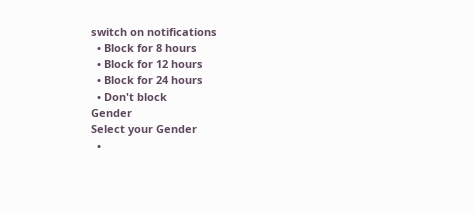switch on notifications
  • Block for 8 hours
  • Block for 12 hours
  • Block for 24 hours
  • Don't block
Gender
Select your Gender
  •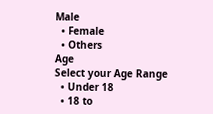Male
  • Female
  • Others
Age
Select your Age Range
  • Under 18
  • 18 to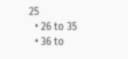25
  • 26 to 35
  • 36 to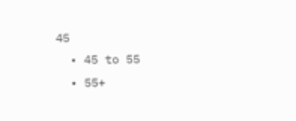45
  • 45 to 55
  • 55+